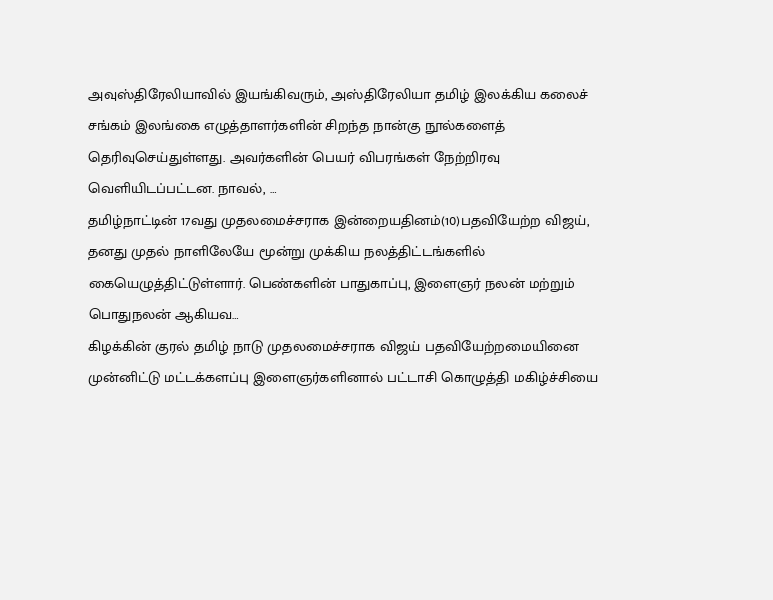அவுஸ்திரேலியாவில் இயங்கிவரும், அஸ்திரேலியா தமிழ் இலக்கிய கலைச் சங்கம் இலங்கை எழுத்தாளர்களின் சிறந்த நான்கு நூல்களைத் தெரிவுசெய்துள்ளது. அவர்களின் பெயர் விபரங்கள் நேற்றிரவு வெளியிடப்பட்டன. நாவல், …
தமிழ்நாட்டின் 17வது முதலமைச்சராக இன்றையதினம்(10)பதவியேற்ற விஜய், தனது முதல் நாளிலேயே மூன்று முக்கிய நலத்திட்டங்களில் கையெழுத்திட்டுள்ளார். பெண்களின் பாதுகாப்பு, இளைஞர் நலன் மற்றும் பொதுநலன் ஆகியவ…
கிழக்கின் குரல் தமிழ் நாடு முதலமைச்சராக விஜய் பதவியேற்றமையினை முன்னிட்டு மட்டக்களப்பு இளைஞர்களினால் பட்டாசி கொழுத்தி மகிழ்ச்சியை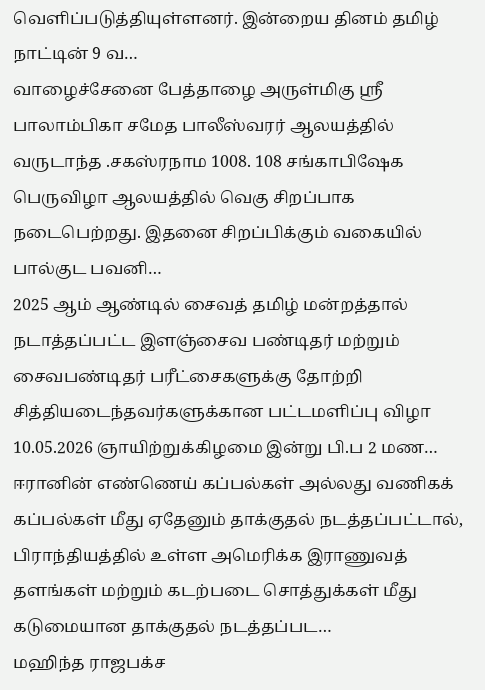வெளிப்படுத்தியுள்ளனர். இன்றைய தினம் தமிழ் நாட்டின் 9 வ…
வாழைச்சேனை பேத்தாழை அருள்மிகு ஸ்ரீ பாலாம்பிகா சமேத பாலீஸ்வரர் ஆலயத்தில் வருடாந்த .சகஸ்ரநாம 1008. 108 சங்காபிஷேக பெருவிழா ஆலயத்தில் வெகு சிறப்பாக நடைபெற்றது. இதனை சிறப்பிக்கும் வகையில் பால்குட பவனி…
2025 ஆம் ஆண்டில் சைவத் தமிழ் மன்றத்தால் நடாத்தப்பட்ட இளஞ்சைவ பண்டிதர் மற்றும் சைவபண்டிதர் பரீட்சைகளுக்கு தோற்றி சித்தியடைந்தவர்களுக்கான பட்டமளிப்பு விழா 10.05.2026 ஞாயிற்றுக்கிழமை இன்று பி.ப 2 மண…
ஈரானின் எண்ணெய் கப்பல்கள் அல்லது வணிகக் கப்பல்கள் மீது ஏதேனும் தாக்குதல் நடத்தப்பட்டால், பிராந்தியத்தில் உள்ள அமெரிக்க இராணுவத் தளங்கள் மற்றும் கடற்படை சொத்துக்கள் மீது கடுமையான தாக்குதல் நடத்தப்பட…
மஹிந்த ராஜபக்ச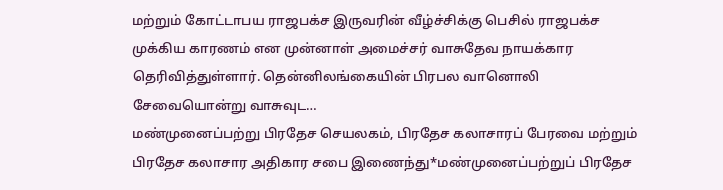மற்றும் கோட்டாபய ராஜபக்ச இருவரின் வீழ்ச்சிக்கு பெசில் ராஜபக்ச முக்கிய காரணம் என முன்னாள் அமைச்சர் வாசுதேவ நாயக்கார தெரிவித்துள்ளார். தென்னிலங்கையின் பிரபல வானொலி சேவையொன்று வாசுவுட…
மண்முனைப்பற்று பிரதேச செயலகம், பிரதேச கலாசாரப் பேரவை மற்றும் பிரதேச கலாசார அதிகார சபை இணைந்து*மண்முனைப்பற்றுப் பிரதேச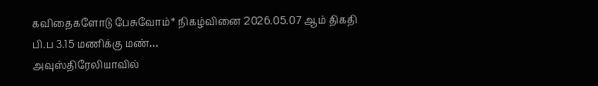கவிதைகளோடு பேசுவோம்* நிகழ்வினை 2026.05.07 ஆம் திகதி பி.ப 3.15 மணிக்கு மண்…
அவுஸ்திரேலியாவில்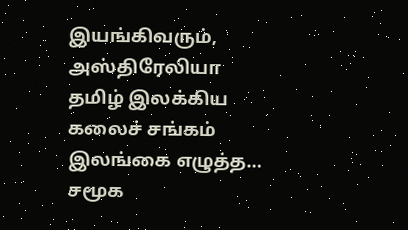இயங்கிவரும், அஸ்திரேலியா தமிழ் இலக்கிய கலைச் சங்கம் இலங்கை எழுத்த…
சமூக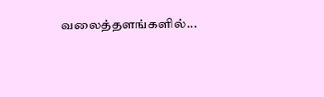வலைத்தளங்களில்...